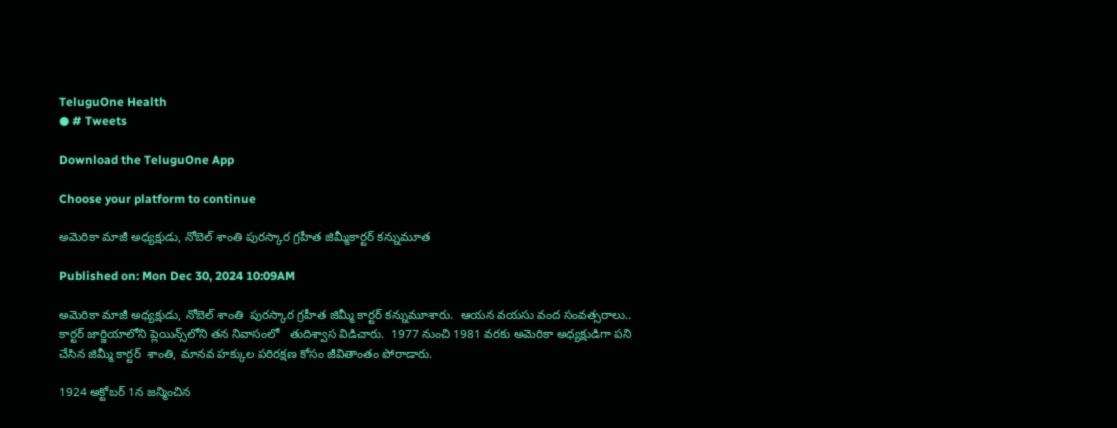TeluguOne Health
● # Tweets

Download the TeluguOne App

Choose your platform to continue

అమెరికా మాజీ అధ్యక్షుడు, నోబెల్ శాంతి పురస్కార గ్రహీత జిమ్మీకార్టర్ కన్నుమూత

Published on: Mon Dec 30, 2024 10:09AM

అమెరికా మాజీ అధ్యక్షుడు, నోబెల్ శాంతి  పురస్కార గ్రహీత జిమ్మీ కార్ట‌ర్ క‌న్నుమూశారు.  ఆయ‌న వ‌య‌సు వంద సంవ‌త్స‌రాలు.. కార్టర్ జార్జియాలోని ప్లెయిన్స్‌లోని తన నివాసంలో   తుదిశ్వాస విడిచారు.  1977 నుంచి 1981 వరకు అమెరికా అధ్యక్షుడిగా పని చేసిన జిమ్మీ కార్టర్  శాంతి, మానవ హక్కుల పరిరక్షణ కోసం జీవితాంతం పోరాడారు.

1924 అక్టోబ‌ర్ 1న జ‌న్మించిన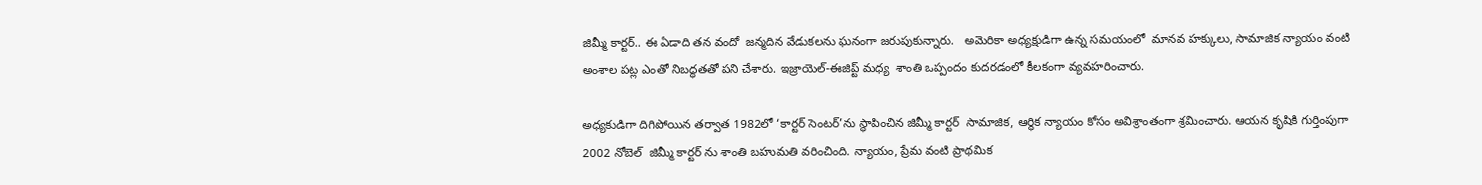జిమ్మీ కార్ట‌ర్‌.. ఈ ఏడాది త‌న వందో  జన్మదిన వేడుకలను ఘ‌నంగా జ‌రుపుకున్నారు.   అమెరికా అధ్యక్షుడిగా ఉన్న సమయంలో  మానవ హక్కులు, సామాజిక న్యాయం వంటి అంశాల‌ పట్ల ఎంతో నిబద్ధతతో పని చేశారు. ఇజ్రాయెల్-ఈజిప్ట్ మధ్య  శాంతి ఒప్పందం కుదరడంలో కీలకంగా వ్యవహరించారు.

అధ్యకుడిగా దిగిపోయిన త‌ర్వాత‌ 1982లో ‘కార్టర్ సెంటర్‌’ను స్థాపించిన జిమ్మీ కార్టర్  సామాజిక, ఆర్థిక న్యాయం కోసం అవిశ్రాంతంగా శ్రమించారు. ఆయన కృషికి గుర్తింపుగా  2002 నోబెల్  జిమ్మీ కార్టర్ ను శాంతి బహుమతి వ‌రించింది. న్యాయం, ప్రేమ వంటి ప్రాథమిక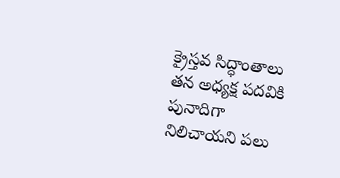క్రైస్తవ సిద్ధాంతాలు తన అధ్యక్ష పదవికి పునాదిగా నిలిచాయని ప‌లు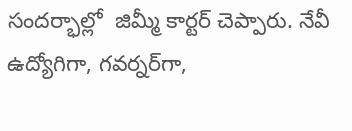సంద‌ర్భాల్లో  జిమ్మీ కార్టర్ చెప్పారు. నేవీ ఉద్యోగిగా, గ‌వ‌ర్న‌ర్‌గా,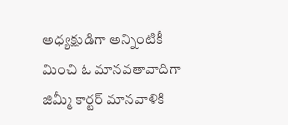అధ్యక్షుడిగా అన్నింటికీ మించి ఓ మాన‌వ‌తావాదిగా జిమ్మీ కార్టర్ మానవాళికి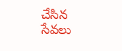చేసిన సేవలు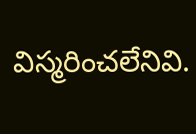విస్మరించలేనివి.